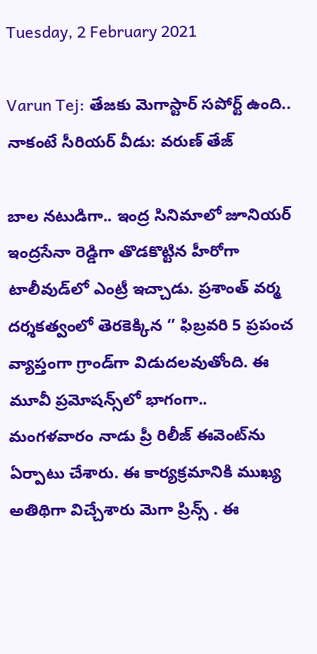Tuesday, 2 February 2021

Varun Tej: తేజకు మెగాస్టార్ సపోర్ట్ ఉంది.. నాకంటే సీరియర్ వీడు: వరుణ్ తేజ్

బాల నటుడిగా.. ఇంద్ర సినిమాలో జూనియర్ ఇంద్రసేనా రెడ్డిగా తొడకొట్టిన హీరోగా టాలీవుడ్‌లో ఎంట్రీ ఇచ్చాడు. ప్రశాంత్ వర్మ దర్శకత్వంలో తెరకెక్కిన ‘’ ఫిబ్రవరి 5 ప్రపంచ వ్యాప్తంగా గ్రాండ్‌గా విడుదలవుతోంది. ఈ మూవీ ప్రమోషన్స్‌లో భాగంగా.. మంగళవారం నాడు ప్రీ రిలీజ్ ఈవెంట్‌ను ఏర్పాటు చేశారు. ఈ కార్యక్రమానికి ముఖ్య అతిథిగా విచ్చేశారు మెగా ప్రిన్స్ . ఈ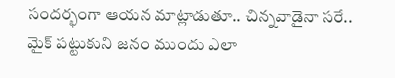సందర్భంగా ఆయన మాట్లాడుతూ.. చిన్నవాడైనా సరే.. మైక్ పట్టుకుని జనం ముందు ఎలా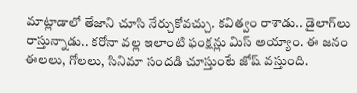మాట్లాడాలో తేజాని చూసి నేర్చుకోవచ్చు. కవిత్వం రాశాడు.. డైలాగ్‌లు రాస్తున్నాడు.. కరోనా వల్ల ఇలాంటి ఫంక్షన్లు మిస్ అయ్యాం. ఈ జనం ఈలలు, గోలలు, సినిమా సందడి చూస్తుంటే జోష్ వస్తుంది.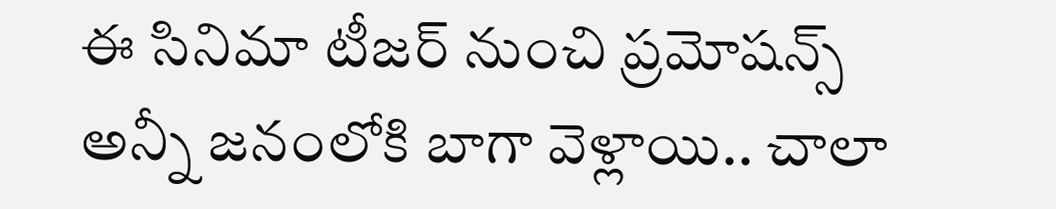ఈ సినిమా టీజర్ నుంచి ప్రమోషన్స్ అన్నీ జనంలోకి బాగా వెళ్లాయి.. చాలా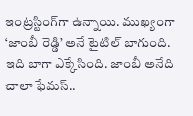ఇంట్రస్టింగ్‌గా ఉన్నాయి. ముఖ్యంగా ‘జాంబీ రెడ్డి’ అనే టైటిల్ బాగుంది. ఇది బాగా ఎక్కేసింది. జాంబీ అనేది చాలా ఫేమస్..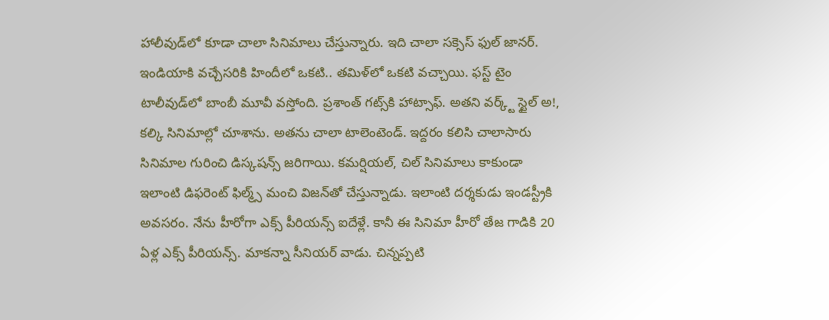హాలీవుడ్‌లో కూడా చాలా సినిమాలు చేస్తున్నారు. ఇది చాలా సక్సెస్ ఫుల్ జానర్. ఇండియాకి వచ్చేసరికి హిందీలో ఒకటి.. తమిళ్‌లో ఒకటి వచ్చాయి. ఫస్ట్ టైం టాలీవుడ్‌లో బాంబీ మూవీ వస్తోంది. ప్రశాంత్ గట్స్‌కి హాట్సాఫ్. అతని వర్క్ట్ స్టైల్ అ!, కల్కి సినిమాల్లో చూశాను. అతను చాలా టాలెంటెండ్. ఇద్దరం కలిసి చాలాసారు సినిమాల గురించి డిస్కషన్స్ జరిగాయి. కమర్షియల్, చిల్ సినిమాలు కాకుండా ఇలాంటి డిఫరెంట్ ఫిల్మ్స్ మంచి విజన్‌తో చేస్తున్నాడు. ఇలాంటి దర్శకుడు ఇండస్ట్రీకి అవసరం. నేను హీరోగా ఎక్స్ పీరియన్స్ ఐదేళ్లే. కానీ ఈ సినిమా హీరో తేజ గాడికి 20 ఏళ్ల ఎక్స్ పీరియన్స్. మాకన్నా సీనియర్ వాడు. చిన్నప్పటి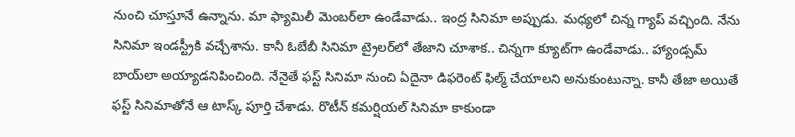నుంచి చూస్తూనే ఉన్నాను. మా ఫ్యామిలీ మెంబర్‌లా ఉండేవాడు.. ఇంద్ర సినిమా అప్పుడు. మధ్యలో చిన్న గ్యాప్ వచ్చింది. నేను సినిమా ఇండస్ట్రీకి వచ్చేశాను. కానీ ఓబేబీ సినిమా ట్రైలర్‌లో తేజాని చూశాక.. చిన్నగా క్యూట్‌గా ఉండేవాడు.. హ్యాండ్సమ్ బాయ్‌లా అయ్యాడనిపించింది. నేనైతే ఫస్ట్ సినిమా నుంచి ఏదైనా డిఫరెంట్ ఫిల్మ్ చేయాలని అనుకుంటున్నా. కానీ తేజా అయితే ఫస్ట్ సినిమాతోనే ఆ టాస్క్ పూర్తి చేశాడు. రొటీన్ కమర్షియల్ సినిమా కాకుండా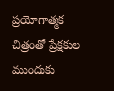ప్రయోగాత్మక చిత్రంతో ప్రేక్షకుల ముందుకు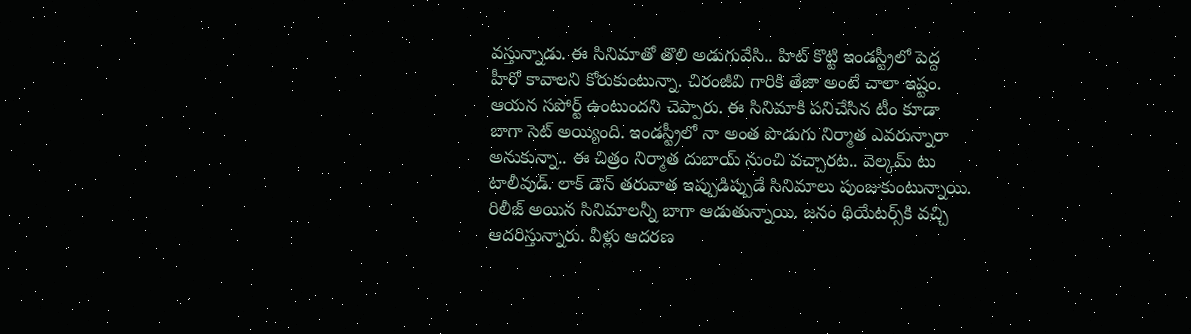వస్తున్నాడు. ఈ సినిమాతో తొలి అడుగువేసి.. హిట్ కొట్టి ఇండస్ట్రీలో పెద్ద హీరో కావాలని కోరుకుంటున్నా. చిరంజీవి గారికి తేజా అంటే చాలా ఇష్టం. ఆయన సపోర్ట్ ఉంటుందని చెప్పారు. ఈ సినిమాకి పనిచేసిన టీం కూడా బాగా సెట్ అయ్యింది. ఇండస్ట్రీలో నా అంత పొడుగు నిర్మాత ఎవరున్నారా అనుకున్నా.. ఈ చిత్రం నిర్మాత దుబాయ్ నుంచి వచ్చారట.. వెల్కమ్ టు టాలీవుడ్. లాక్ డౌన్ తరువాత ఇప్పుడిప్పుడే సినిమాలు పుంజుకుంటున్నాయి. రిలీజ్ అయిన సినిమాలన్నీ బాగా ఆడుతున్నాయి. జనం థియేటర్స్‌కి వచ్చి ఆదరిస్తున్నారు. వీళ్లు ఆదరణ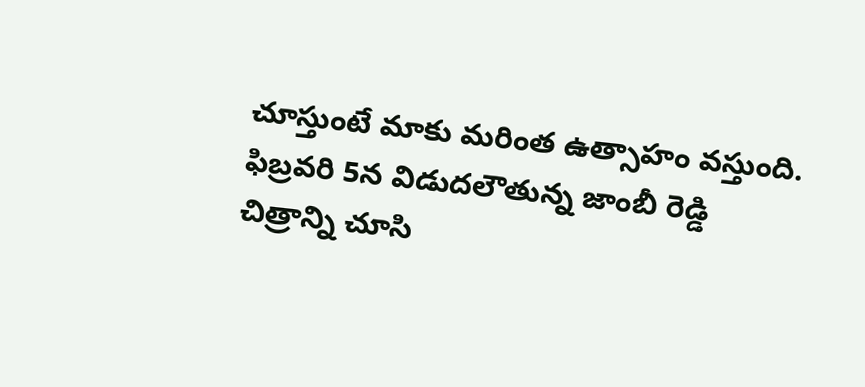చూస్తుంటే మాకు మరింత ఉత్సాహం వస్తుంది. ఫిబ్రవరి 5న విడుదలౌతున్న జాంబీ రెడ్డి చిత్రాన్ని చూసి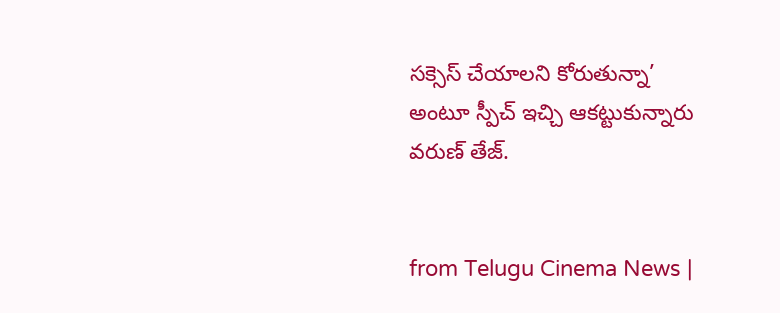సక్సెస్ చేయాలని కోరుతున్నా’ అంటూ స్పీచ్ ఇచ్చి ఆకట్టుకున్నారు వరుణ్ తేజ్.


from Telugu Cinema News |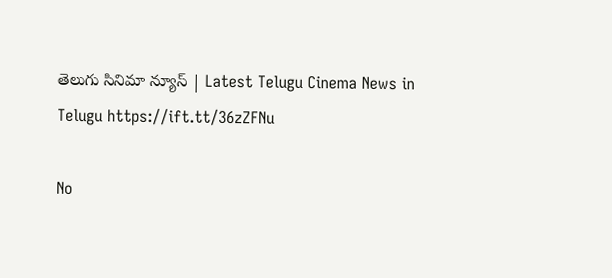తెలుగు సినిమా న్యూస్ | Latest Telugu Cinema News in Telugu https://ift.tt/36zZFNu

No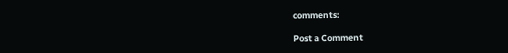comments:

Post a Comment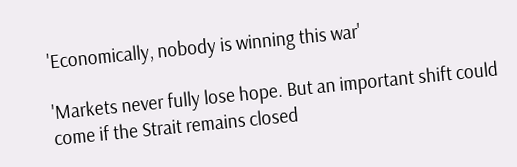'Economically, nobody is winning this war'

'Markets never fully lose hope. But an important shift could come if the Strait remains closed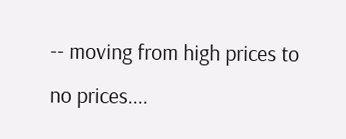-- moving from high prices to no prices....